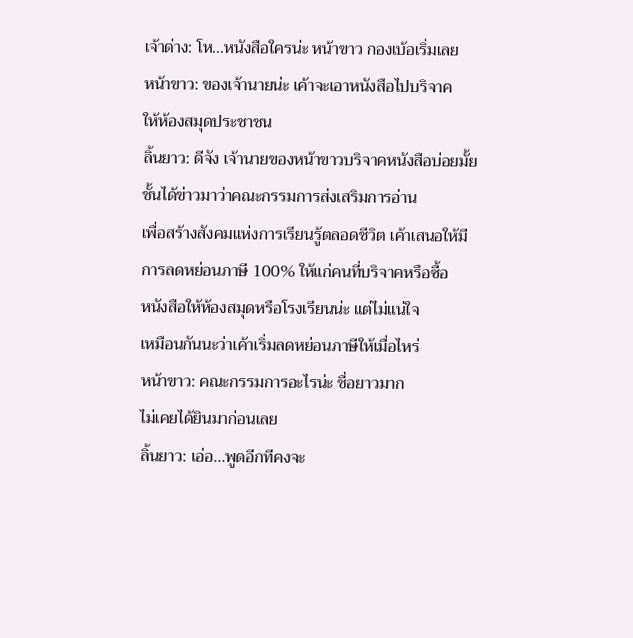เจ้าด่าง: โห...หนังสือใครน่ะ หน้าขาว กองเบ้อเริ่มเลย
หน้าขาว: ของเจ้านายน่ะ เค้าจะเอาหนังสือไปบริจาค
ให้ห้องสมุดประชาชน
ลิ้นยาว: ดีจัง เจ้านายของหน้าขาวบริจาคหนังสือบ่อยมั้ย
ชั้นได้ข่าวมาว่าคณะกรรมการส่งเสริมการอ่าน
เพื่อสร้างสังคมแห่งการเรียนรู้ตลอดชีวิต เค้าเสนอให้มี
การลดหย่อนภาษี 100% ให้แก่คนที่บริจาคหรือซื้อ
หนังสือให้ห้องสมุดหรือโรงเรียนน่ะ แต่ไม่แน่ใจ
เหมือนกันนะว่าเค้าเริ่มลดหย่อนภาษีให้เมื่อไหร่
หน้าขาว: คณะกรรมการอะไรน่ะ ชื่อยาวมาก
ไม่เคยได้ยินมาก่อนเลย
ลิ้นยาว: เอ่อ...พูดอีกทีคงจะ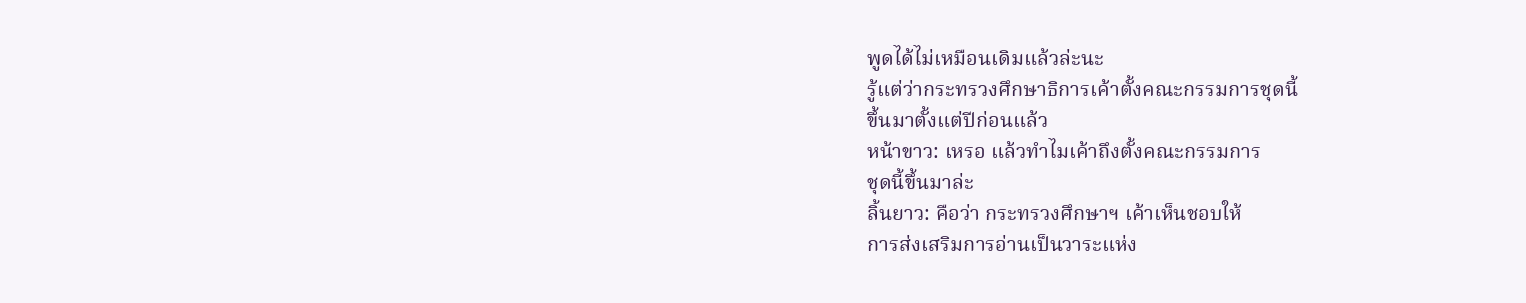พูดได้ไม่เหมือนเดิมแล้วล่ะนะ
รู้แต่ว่ากระทรวงศึกษาธิการเค้าตั้งคณะกรรมการชุดนี้
ขึ้นมาตั้งแต่ปีก่อนแล้ว
หน้าขาว: เหรอ แล้วทำไมเค้าถึงตั้งคณะกรรมการ
ชุดนี้ขึ้นมาล่ะ
ลิ้นยาว: คือว่า กระทรวงศึกษาฯ เค้าเห็นชอบให้
การส่งเสริมการอ่านเป็นวาระแห่ง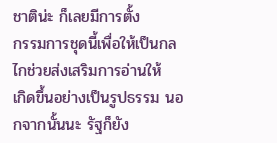ชาติน่ะ ก็เลยมีการตั้ง
กรรมการชุดนี้เพื่อให้เป็นกลไกช่วยส่งเสริมการอ่านให้
เกิดขึ้นอย่างเป็นรูปธรรม นอกจากนั้นนะ รัฐก็ยัง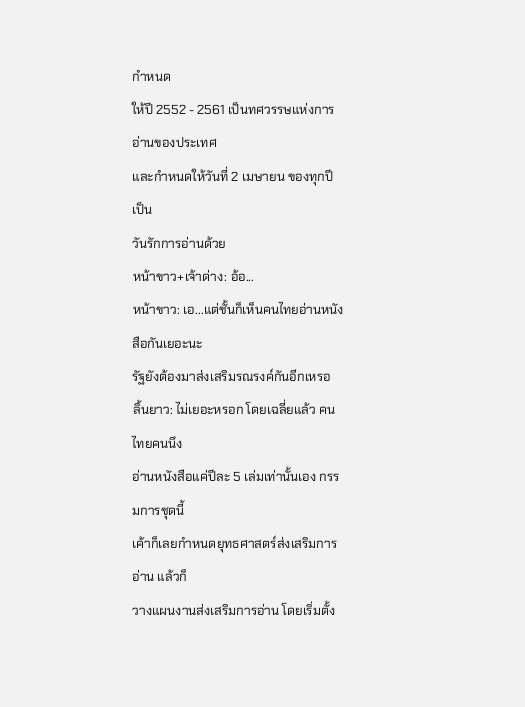กำหนด
ให้ปี 2552 - 2561 เป็นทศวรรษแห่งการอ่านของประเทศ
และกำหนดให้วันที่ 2 เมษายน ของทุกปี เป็น
วันรักการอ่านด้วย
หน้าขาว+เจ้าด่าง: อ้อ...
หน้าขาว: เอ...แต่ชั้นก็เห็นคนไทยอ่านหนังสือกันเยอะนะ
รัฐยังต้องมาส่งเสริมรณรงค์กันอีกเหรอ
ลิ้นยาว: ไม่เยอะหรอก โดยเฉลี่ยแล้ว คนไทยคนนึง
อ่านหนังสือแค่ปีละ 5 เล่มเท่านั้นเอง กรรมการชุดนี้
เค้าก็เลยกำหนดยุทธศาสตร์ส่งเสริมการอ่าน แล้วก็
วางแผนงานส่งเสริมการอ่าน โดยเริ่มตั้ง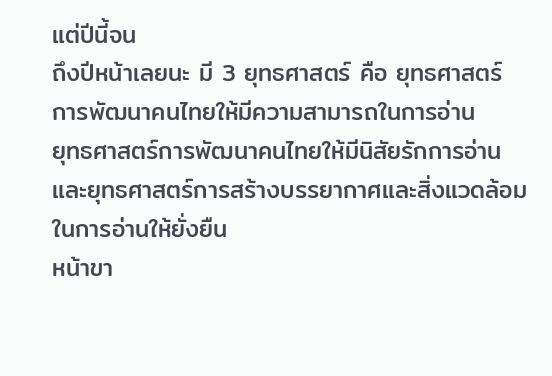แต่ปีนี้จน
ถึงปีหน้าเลยนะ มี 3 ยุทธศาสตร์ คือ ยุทธศาสตร์
การพัฒนาคนไทยให้มีความสามารถในการอ่าน
ยุทธศาสตร์การพัฒนาคนไทยให้มีนิสัยรักการอ่าน
และยุทธศาสตร์การสร้างบรรยากาศและสิ่งแวดล้อม
ในการอ่านให้ยั่งยืน
หน้าขา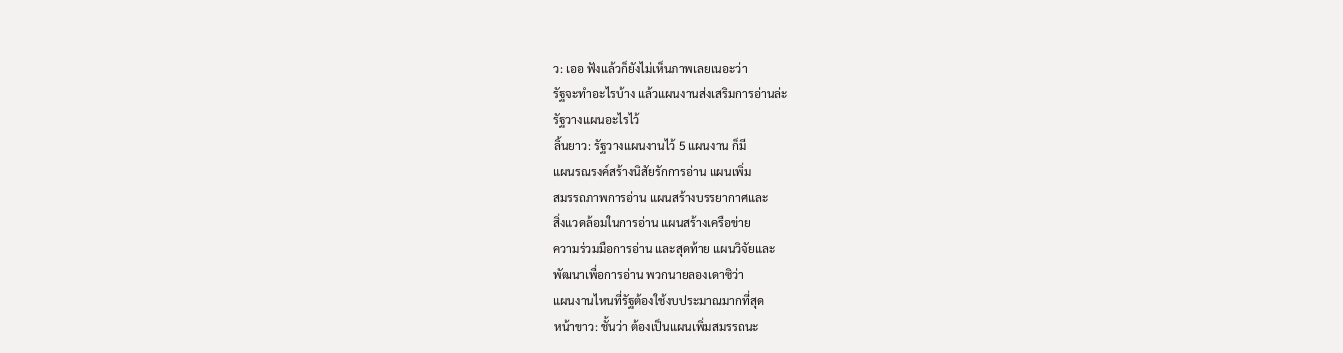ว: เออ ฟังแล้วก็ยังไม่เห็นภาพเลยเนอะว่า
รัฐจะทำอะไรบ้าง แล้วแผนงานส่งเสริมการอ่านล่ะ
รัฐวางแผนอะไรไว้
ลิ้นยาว: รัฐวางแผนงานไว้ 5 แผนงาน ก็มี
แผนรณรงค์สร้างนิสัยรักการอ่าน แผนเพิ่ม
สมรรถภาพการอ่าน แผนสร้างบรรยากาศและ
สิ่งแวดล้อมในการอ่าน แผนสร้างเครือข่าย
ความร่วมมือการอ่าน และสุดท้าย แผนวิจัยและ
พัฒนาเพื่อการอ่าน พวกนายลองเดาซิว่า
แผนงานไหนที่รัฐต้องใช้งบประมาณมากที่สุด
หน้าขาว: ชั้นว่า ต้องเป็นแผนเพิ่มสมรรถนะ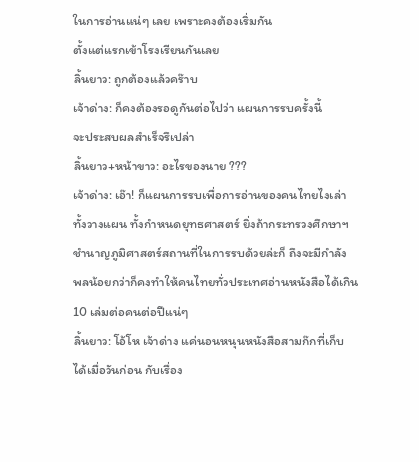ในการอ่านแน่ๆ เลย เพราะคงต้องเริ่มกัน
ตั้งแต่แรกเข้าโรงเรียนกันเลย
ลิ้นยาว: ถูกต้องแล้วคร๊าบ
เจ้าด่าง: ก็คงต้องรอดูกันต่อไปว่า แผนการรบครั้งนี้
จะประสบผลสำเร็จรึเปล่า
ลิ้นยาว+หน้าขาว: อะไรของนาย ???
เจ้าด่าง: เอ๊า! ก็แผนการรบเพื่อการอ่านของคนไทยไงเล่า
ทั้งวางแผน ทั้งกำหนดยุทธศาสตร์ ยิ่งถ้ากระทรวงศึกษาฯ
ชำนาญภูมิศาสตร์สถานที่ในการรบด้วยล่ะก็ ถึงจะมีกำลัง
พลน้อยกว่าก็คงทำให้คนไทยทั่วประเทศอ่านหนังสือได้เกิน
10 เล่มต่อคนต่อปีแน่ๆ
ลิ้นยาว: โอ้โห เจ้าด่าง แค่นอนหนุนหนังสือสามก๊กที่เก็บ
ได้เมื่อวันก่อน กับเรื่อง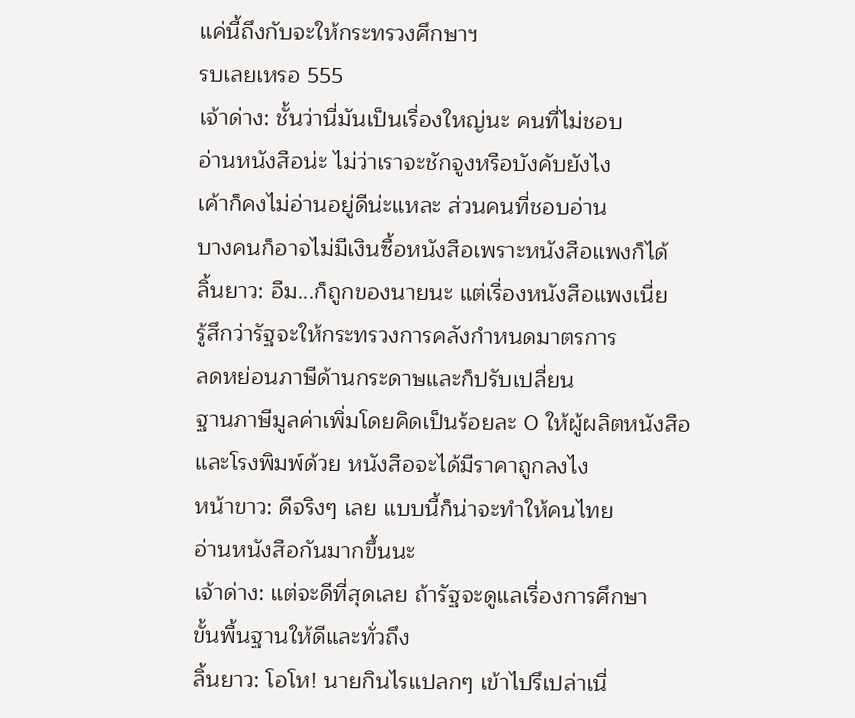แค่นี้ถึงกับจะให้กระทรวงศึกษาฯ
รบเลยเหรอ 555
เจ้าด่าง: ชั้นว่านี่มันเป็นเรื่องใหญ่นะ คนที่ไม่ชอบ
อ่านหนังสือน่ะ ไม่ว่าเราจะชักจูงหรือบังคับยังไง
เค้าก็คงไม่อ่านอยู่ดีน่ะแหละ ส่วนคนที่ชอบอ่าน
บางคนก็อาจไม่มีเงินซื้อหนังสือเพราะหนังสือแพงก็ได้
ลิ้นยาว: อืม...ก็ถูกของนายนะ แต่เรื่องหนังสือแพงเนี่ย
รู้สึกว่ารัฐจะให้กระทรวงการคลังกำหนดมาตรการ
ลดหย่อนภาษีด้านกระดาษและก็ปรับเปลี่ยน
ฐานภาษีมูลค่าเพิ่มโดยคิดเป็นร้อยละ 0 ให้ผู้ผลิตหนังสือ
และโรงพิมพ์ด้วย หนังสือจะได้มีราคาถูกลงไง
หน้าขาว: ดีจริงๆ เลย แบบนี้ก็น่าจะทำให้คนไทย
อ่านหนังสือกันมากขึ้นนะ
เจ้าด่าง: แต่จะดีที่สุดเลย ถ้ารัฐจะดูแลเรื่องการศึกษา
ขั้นพื้นฐานให้ดีและทั่วถึง
ลิ้นยาว: โอโห! นายกินไรแปลกๆ เข้าไปรึเปล่าเนี่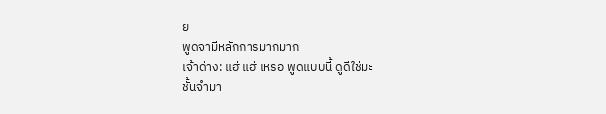ย
พูดจามีหลักการมากมาก
เจ้าด่าง: แฮ่ แฮ่ เหรอ พูดแบบนี้ ดูดีใช่มะ
ชั้นจำมา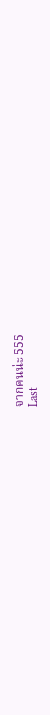จากคนน่ะ 555
Last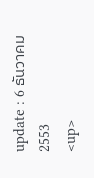update : 6 ธันวาคม 2553
<up>